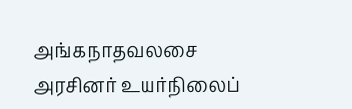அங்கநாதவலசை அரசினர் உயர்நிலைப்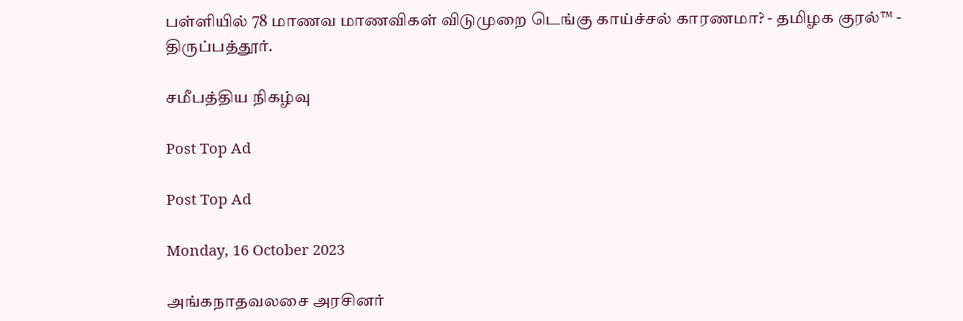பள்ளியில் 78 மாணவ மாணவிகள் விடுமுறை டெங்கு காய்ச்சல் காரணமா? - தமிழக குரல்™ - திருப்பத்தூர்.

சமீபத்திய நிகழ்வு

Post Top Ad

Post Top Ad

Monday, 16 October 2023

அங்கநாதவலசை அரசினர்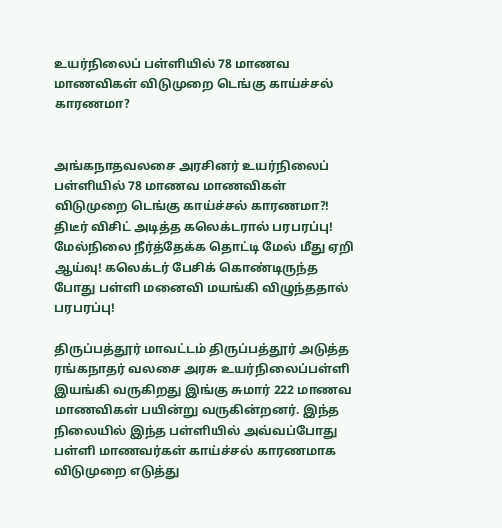உயர்நிலைப் பள்ளியில் 78 மாணவ மாணவிகள் விடுமுறை டெங்கு காய்ச்சல் காரணமா?


அங்கநாதவலசை அரசினர் உயர்நிலைப் பள்ளியில் 78 மாணவ மாணவிகள் விடுமுறை டெங்கு காய்ச்சல் காரணமா?! திடீர் விசிட் அடித்த கலெக்டரால் பரபரப்பு! மேல்நிலை நீர்த்தேக்க தொட்டி மேல் மீது ஏறி ஆய்வு! கலெக்டர் பேசிக் கொண்டிருந்த போது பள்ளி மனைவி மயங்கி விழுந்ததால் பரபரப்பு!

திருப்பத்தூர் மாவட்டம் திருப்பத்தூர் அடுத்த ரங்கநாதர் வலசை அரசு உயர்நிலைப்பள்ளி இயங்கி வருகிறது இங்கு சுமார் 222 மாணவ மாணவிகள் பயின்று வருகின்றனர். இந்த நிலையில் இந்த பள்ளியில் அவ்வப்போது பள்ளி மாணவர்கள் காய்ச்சல் காரணமாக விடுமுறை எடுத்து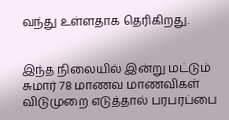வந்து உள்ளதாக தெரிகிறது.


இந்த நிலையில் இன்று மட்டும் சுமார் 78 மாணவ மாணவிகள் விடுமுறை எடுத்தால் பரபரப்பை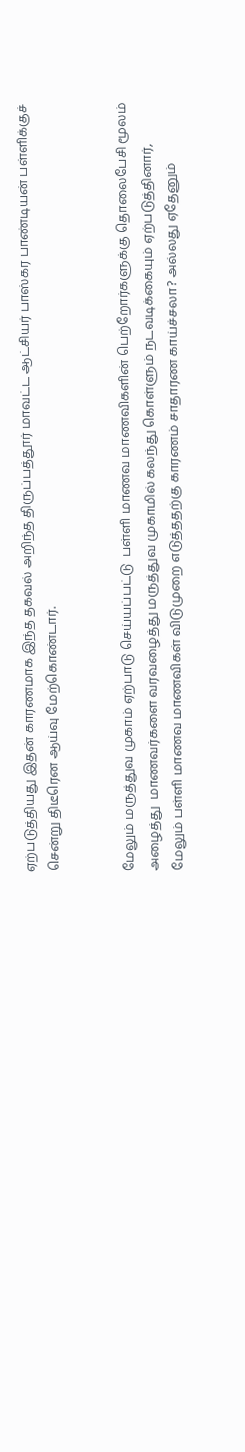ஏற்படுத்தியது இதன் காரணமாக இந்த தகவல் அறிந்த திருப்பத்தூர் மாவட்ட ஆட்சியர் பாஸ்கர பாண்டியன் பள்ளிக்குச் சென்று திடீரென ஆய்வு மேற்கொண்டார்.


மேலும் மருத்துவ முகாம் ஏற்பாடு செய்யப்பட்டு  பள்ளி மாணவ மாணவிகளின் பெற்றோர்களுக்கு தொலைபேசி மூலம் அழைத்து  மாணவர்களை வரவழைத்து மருத்துவ முகாமில் கலந்து கொள்ளும் நடவடிக்கையும் ஏற்படுத்தினார், மேலும் பள்ளி மாணவ மாணவிகள் விடுமுறை எடுத்ததற்கு காரணம் சாதாரண காய்ச்சலா? அல்லது ஏதேனும்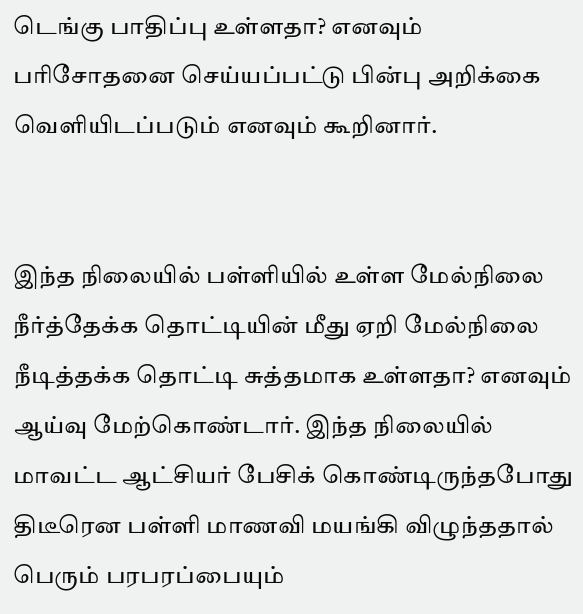டெங்கு பாதிப்பு உள்ளதா? எனவும் பரிசோதனை செய்யப்பட்டு பின்பு அறிக்கை வெளியிடப்படும் எனவும் கூறினார்.


இந்த நிலையில் பள்ளியில் உள்ள மேல்நிலை நீர்த்தேக்க தொட்டியின் மீது ஏறி மேல்நிலை நீடித்தக்க தொட்டி சுத்தமாக உள்ளதா? எனவும் ஆய்வு மேற்கொண்டார். இந்த நிலையில் மாவட்ட ஆட்சியர் பேசிக் கொண்டிருந்தபோது திடீரென பள்ளி மாணவி மயங்கி விழுந்ததால் பெரும் பரபரப்பையும்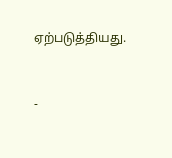ஏற்படுத்தியது.


-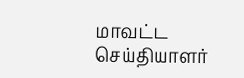மாவட்ட செய்தியாளர்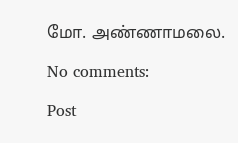மோ. அண்ணாமலை.

No comments:

Post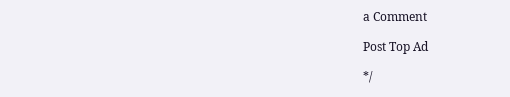a Comment

Post Top Ad

*/